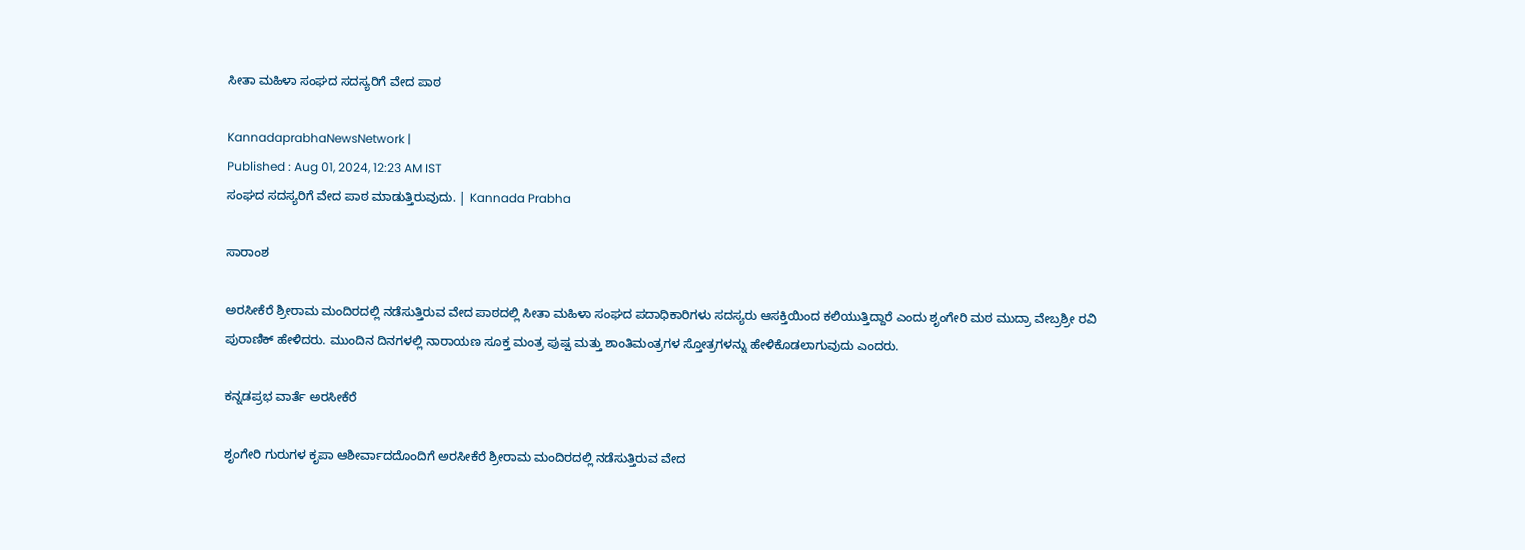ಸೀತಾ ಮಹಿಳಾ ಸಂಘದ ಸದಸ್ಯರಿಗೆ ವೇದ ಪಾಠ

KannadaprabhaNewsNetwork |
Published : Aug 01, 2024, 12:23 AM IST
ಸಂಘದ ಸದಸ್ಯರಿಗೆ ವೇದ ಪಾಠ ಮಾಡುತ್ತಿರುವುದು. | Kannada Prabha

ಸಾರಾಂಶ

ಅರಸೀಕೆರೆ ಶ್ರೀರಾಮ ಮಂದಿರದಲ್ಲಿ ನಡೆಸುತ್ತಿರುವ ವೇದ ಪಾಠದಲ್ಲಿ ಸೀತಾ ಮಹಿಳಾ ಸಂಘದ ಪದಾಧಿಕಾರಿಗಳು ಸದಸ್ಯರು ಆಸಕ್ತಿಯಿಂದ ಕಲಿಯುತ್ತಿದ್ದಾರೆ ಎಂದು ಶೃಂಗೇರಿ ಮಠ ಮುದ್ರಾ ವೇಬ್ರಶ್ರೀ ರವಿ ಪುರಾಣಿಕ್‌ ಹೇಳಿದರು. ಮುಂದಿನ ದಿನಗಳಲ್ಲಿ ನಾರಾಯಣ ಸೂಕ್ತ ಮಂತ್ರ ಪುಷ್ಪ ಮತ್ತು ಶಾಂತಿಮಂತ್ರಗಳ ಸ್ತೋತ್ರಗಳನ್ನು ಹೇಳಿಕೊಡಲಾಗುವುದು ಎಂದರು.

ಕನ್ನಡಪ್ರಭ ವಾರ್ತೆ ಅರಸೀಕೆರೆ

ಶೃಂಗೇರಿ ಗುರುಗಳ ಕೃಪಾ ಆಶೀರ್ವಾದದೊಂದಿಗೆ ಅರಸೀಕೆರೆ ಶ್ರೀರಾಮ ಮಂದಿರದಲ್ಲಿ ನಡೆಸುತ್ತಿರುವ ವೇದ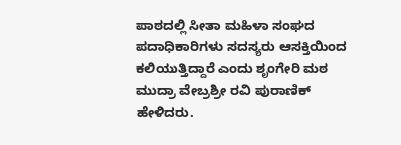ಪಾಠದಲ್ಲಿ ಸೀತಾ ಮಹಿಳಾ ಸಂಘದ ಪದಾಧಿಕಾರಿಗಳು ಸದಸ್ಯರು ಆಸಕ್ತಿಯಿಂದ ಕಲಿಯುತ್ತಿದ್ದಾರೆ ಎಂದು ಶೃಂಗೇರಿ ಮಠ ಮುದ್ರಾ ವೇಬ್ರಶ್ರೀ ರವಿ ಪುರಾಣಿಕ್‌ ಹೇಳಿದರು.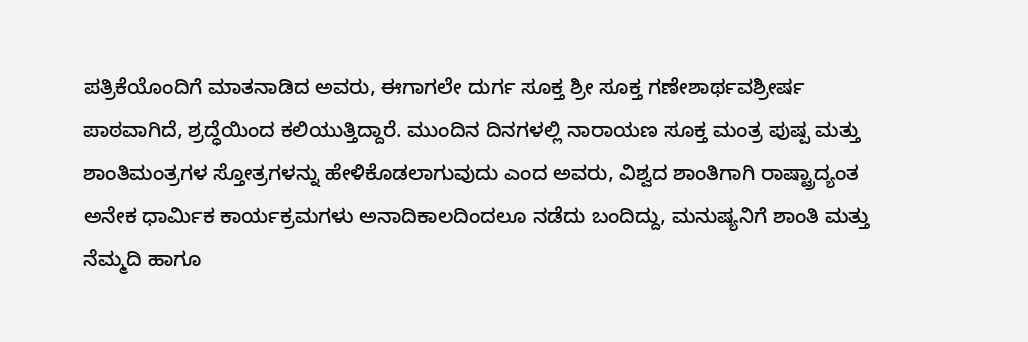ಪತ್ರಿಕೆಯೊಂದಿಗೆ ಮಾತನಾಡಿದ ಅವರು, ಈಗಾಗಲೇ ದುರ್ಗ ಸೂಕ್ತ ಶ್ರೀ ಸೂಕ್ತ ಗಣೇಶಾರ್ಥವಶ್ರೀರ್ಷ ಪಾಠವಾಗಿದೆ, ಶ್ರದ್ಧೆಯಿಂದ ಕಲಿಯುತ್ತಿದ್ದಾರೆ. ಮುಂದಿನ ದಿನಗಳಲ್ಲಿ ನಾರಾಯಣ ಸೂಕ್ತ ಮಂತ್ರ ಪುಷ್ಪ ಮತ್ತು ಶಾಂತಿಮಂತ್ರಗಳ ಸ್ತೋತ್ರಗಳನ್ನು ಹೇಳಿಕೊಡಲಾಗುವುದು ಎಂದ ಅವರು, ವಿಶ್ವದ ಶಾಂತಿಗಾಗಿ ರಾಷ್ಟ್ರಾದ್ಯಂತ ಅನೇಕ ಧಾರ್ಮಿಕ ಕಾರ್ಯಕ್ರಮಗಳು ಅನಾದಿಕಾಲದಿಂದಲೂ ನಡೆದು ಬಂದಿದ್ದು, ಮನುಷ್ಯನಿಗೆ ಶಾಂತಿ ಮತ್ತು ನೆಮ್ಮದಿ ಹಾಗೂ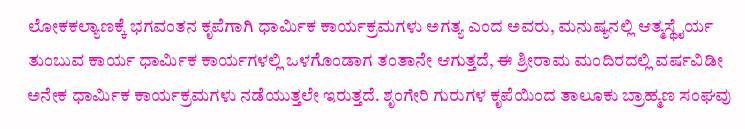ಲೋಕಕಲ್ಯಾಣಕ್ಕೆ ಭಗವಂತನ ಕೃಪೆಗಾಗಿ ಧಾರ್ಮಿಕ ಕಾರ್ಯಕ್ರಮಗಳು ಅಗತ್ಯ ಎಂದ ಅವರು, ಮನುಷ್ಯನಲ್ಲಿ ಆತ್ಮಸ್ಥೈರ್ಯ ತುಂಬುವ ಕಾರ್ಯ ಧಾರ್ಮಿಕ ಕಾರ್ಯಗಳಲ್ಲಿ ಒಳಗೊಂಡಾಗ ತಂತಾನೇ ಆಗುತ್ತದೆ, ಈ ಶ್ರೀರಾಮ ಮಂದಿರದಲ್ಲಿ ವರ್ಷವಿಡೀ ಅನೇಕ ಧಾರ್ಮಿಕ ಕಾರ್ಯಕ್ರಮಗಳು ನಡೆಯುತ್ತಲೇ ಇರುತ್ತದೆ. ಶೃಂಗೇರಿ ಗುರುಗಳ ಕೃಪೆಯಿಂದ ತಾಲೂಕು ಬ್ರಾಹ್ಮಣ ಸಂಘವು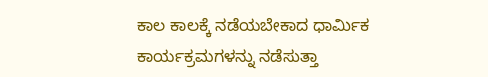ಕಾಲ ಕಾಲಕ್ಕೆ ನಡೆಯಬೇಕಾದ ಧಾರ್ಮಿಕ ಕಾರ್ಯಕ್ರಮಗಳನ್ನು ನಡೆಸುತ್ತಾ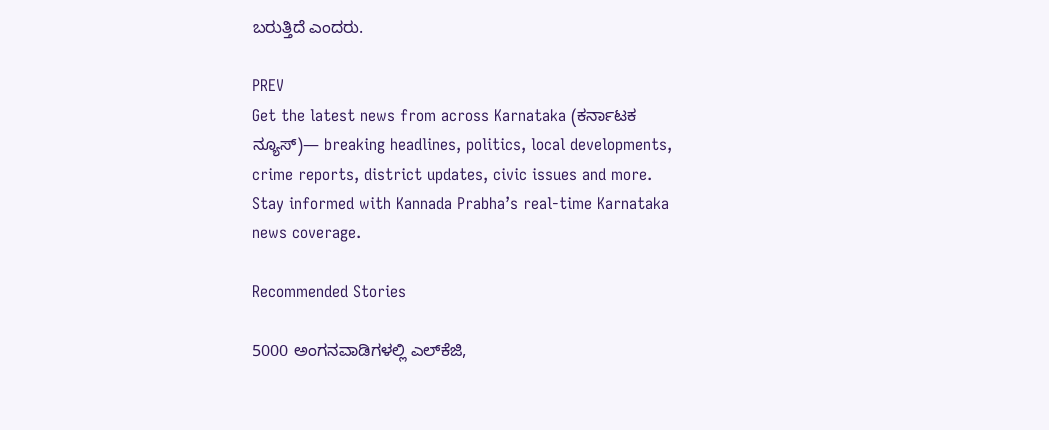ಬರುತ್ತಿದೆ ಎಂದರು.

PREV
Get the latest news from across Karnataka (ಕರ್ನಾಟಕ ನ್ಯೂಸ್)— breaking headlines, politics, local developments, crime reports, district updates, civic issues and more. Stay informed with Kannada Prabha’s real‑time Karnataka news coverage.

Recommended Stories

5000 ಅಂಗನವಾಡಿಗಳಲ್ಲಿ ಎಲ್‌ಕೆಜಿ,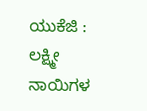ಯುಕೆಜಿ : ಲಕ್ಷ್ಮೀ
ನಾಯಿಗಳ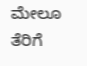ಮೇಲೂ ತೆರಿಗೆ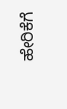ಹೇರಿಕೆಗೆ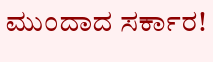ಮುಂದಾದ ಸರ್ಕಾರ!